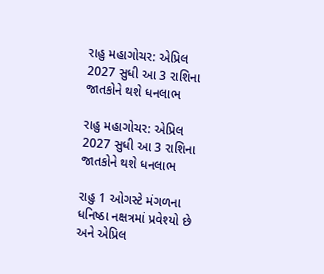રાહુ મહાગોચર: એપ્રિલ 2027 સુધી આ 3 રાશિના જાતકોને થશે ધનલાભ

રાહુ મહાગોચર: એપ્રિલ 2027 સુધી આ 3 રાશિના જાતકોને થશે ધનલાભ

રાહુ 1 ઓગસ્ટે મંગળના ધનિષ્ઠા નક્ષત્રમાં પ્રવેશ્યો છે અને એપ્રિલ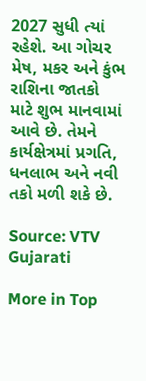2027 સુધી ત્યાં રહેશે. આ ગોચર મેષ, મકર અને કુંભ રાશિના જાતકો માટે શુભ માનવામાં આવે છે. તેમને કાર્યક્ષેત્રમાં પ્રગતિ, ધનલાભ અને નવી તકો મળી શકે છે.

Source: VTV Gujarati

More in Top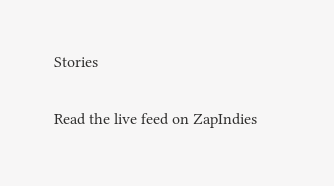Stories

Read the live feed on ZapIndies